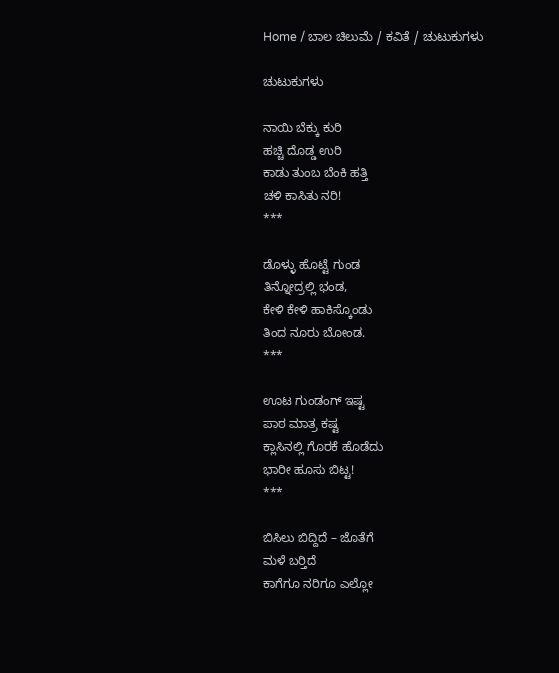Home / ಬಾಲ ಚಿಲುಮೆ / ಕವಿತೆ / ಚುಟುಕುಗಳು

ಚುಟುಕುಗಳು

ನಾಯಿ ಬೆಕ್ಕು ಕುರಿ
ಹಚ್ಚಿ ದೊಡ್ಡ ಉರಿ
ಕಾಡು ತುಂಬ ಬೆಂಕಿ ಹತ್ತಿ
ಚಳಿ ಕಾಸಿತು ನರಿ!
***

ಡೊಳ್ಳು ಹೊಟ್ಟೆ ಗುಂಡ
ತಿನ್ನೋದ್ರಲ್ಲಿ ಭಂಡ,
ಕೇಳಿ ಕೇಳಿ ಹಾಕಿಸ್ಕೊಂಡು
ತಿಂದ ನೂರು ಬೋಂಡ.
***

ಊಟ ಗುಂಡಂಗ್ ಇಷ್ಟ
ಪಾಠ ಮಾತ್ರ ಕಷ್ಟ
ಕ್ಲಾಸಿನಲ್ಲಿ ಗೊರಕೆ ಹೊಡೆದು
ಭಾರೀ ಹೂಸು ಬಿಟ್ಟ!
***

ಬಿಸಿಲು ಬಿದ್ದಿದೆ – ಜೊತೆಗೆ
ಮಳೆ ಬರ್‍ತಿದೆ
ಕಾಗೆಗೂ ನರಿಗೂ ಎಲ್ಲೋ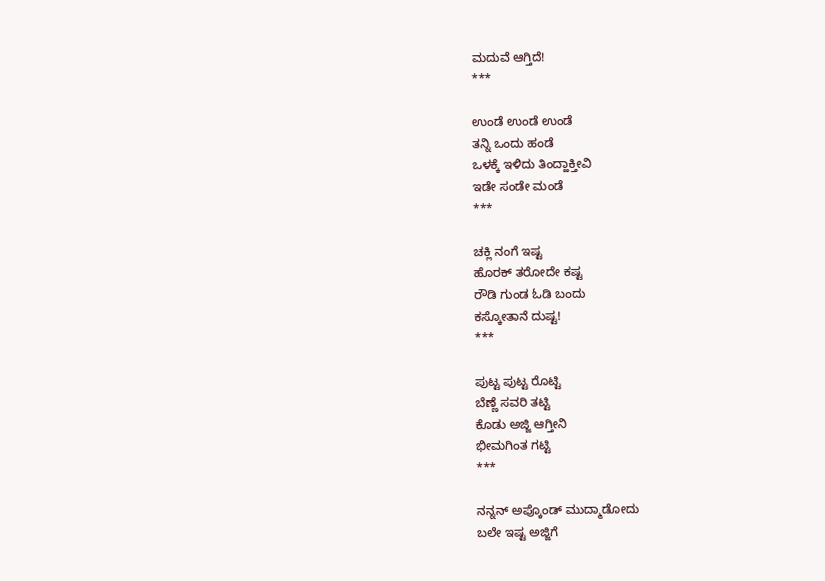ಮದುವೆ ಆಗ್ತಿದೆ!
***

ಉಂಡೆ ಉಂಡೆ ಉಂಡೆ
ತನ್ನಿ ಒಂದು ಹಂಡೆ
ಒಳಕ್ಕೆ ಇಳಿದು ತಿಂದ್ಹಾಕ್ತೀವಿ
ಇಡೇ ಸಂಡೇ ಮಂಡೆ
***

ಚಕ್ಲಿ ನಂಗೆ ಇಷ್ಟ
ಹೊರಕ್ ತರೋದೇ ಕಷ್ಟ
ರೌಡಿ ಗುಂಡ ಓಡಿ ಬಂದು
ಕಸ್ಕೋತಾನೆ ದುಷ್ಟ!
***

ಪುಟ್ಟ ಪುಟ್ಟ ರೊಟ್ಟಿ
ಬೆಣ್ಣೆ ಸವರಿ ತಟ್ಟಿ
ಕೊಡು ಅಜ್ಜಿ ಆಗ್ತೀನಿ
ಭೀಮಗಿಂತ ಗಟ್ಟಿ
***

ನನ್ನನ್ ಅಪ್ಕೊಂಡ್ ಮುದ್ಮಾಡೋದು
ಬಲೇ ಇಷ್ಟ ಅಜ್ಜಿಗೆ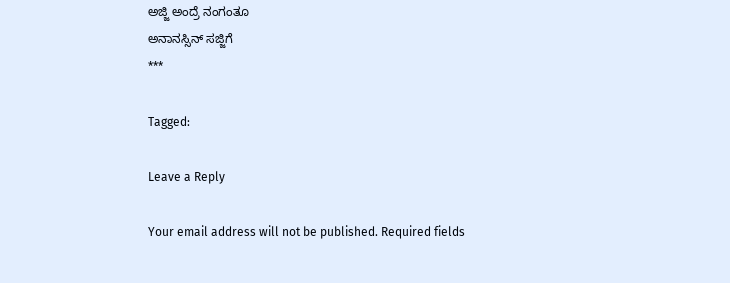ಅಜ್ಜಿ ಅಂದ್ರೆ ನಂಗಂತೂ
ಅನಾನಸ್ಸಿನ್ ಸಜ್ಜಿಗೆ
***

Tagged:

Leave a Reply

Your email address will not be published. Required fields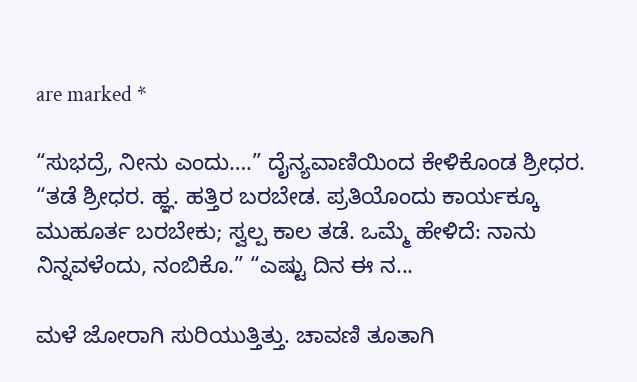are marked *

“ಸುಭದ್ರೆ, ನೀನು ಎಂದು….” ದೈನ್ಯವಾಣಿಯಿಂದ ಕೇಳಿಕೊಂಡ ಶ್ರೀಧರ. “ತಡೆ ಶ್ರೀಧರ. ಹ್ಞ. ಹತ್ತಿರ ಬರಬೇಡ. ಪ್ರತಿಯೊಂದು ಕಾರ್ಯಕ್ಕೂ ಮುಹೂರ್ತ ಬರಬೇಕು; ಸ್ವಲ್ಪ ಕಾಲ ತಡೆ. ಒಮ್ಮೆ ಹೇಳಿದೆ: ನಾನು ನಿನ್ನವಳೆಂದು, ನಂಬಿಕೊ.” “ಎಷ್ಟು ದಿನ ಈ ನ...

ಮಳೆ ಜೋರಾಗಿ ಸುರಿಯುತ್ತಿತ್ತು. ಚಾವಣಿ ತೂತಾಗಿ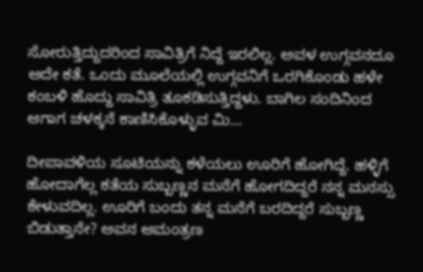ಸೋರುತ್ತಿದ್ದುದರಿಂದ ಸಾವಿತ್ರಿಗೆ ನಿದ್ದೆ ಇರಲಿಲ್ಲ. ಅವಳ ಉಗ್ಗವನದೂ ಅದೇ ಕತೆ. ಒಂದು ಮೂಲೆಯಲ್ಲಿ ಉಗ್ಗವನಿಗೆ ಒರಗಿಕೊಂಡು ಹಳೇ ಕಂಬಳಿ ಹೊದ್ದು ಸಾವಿತ್ರಿ ತೂಕಡಿಸುತ್ತಿದ್ದಳು. ಬಾಗಿಲ ಸಂದಿನಿಂದ ಆಗಾಗ ಚಳಕ್ಕನೆ ಕಾಣಿಸಿಕೊಳ್ಳುವ ಮಿ...

ದೀಪಾವಳಿಯ ಸೂಟಿಯನ್ನು ಕಳೆಯಲು ಊರಿಗೆ ಹೋಗಿದ್ದೆ. ಹಳ್ಳಿಗೆ ಹೋದಾಗೆಲ್ಲ ಕತೆಯ ಸುಬ್ಬಣ್ಣನ ಮನೆಗೆ ಹೋಗದಿದ್ದರೆ ನನ್ನ ಮನಸ್ಸು ಕೇಳುವದಿಲ್ಲ. ಊರಿಗೆ ಬಂದು ತನ್ನ ಮನೆಗೆ ಬರದಿದ್ದರೆ ಸುಬ್ಬಣ್ಣ ಬಿಡುತ್ತಾನೇ? ಅವನ ಆಮಂತ್ರಣ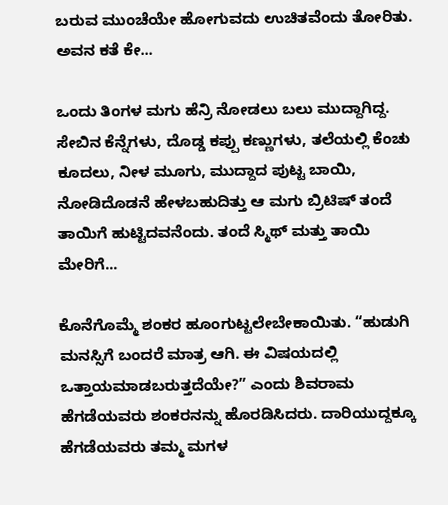ಬರುವ ಮುಂಚೆಯೇ ಹೋಗುವದು ಉಚಿತವೆಂದು ತೋರಿತು. ಅವನ ಕತೆ ಕೇ...

ಒಂದು ತಿಂಗಳ ಮಗು ಹೆನ್ರಿ ನೋಡಲು ಬಲು ಮುದ್ದಾಗಿದ್ದ. ಸೇಬಿನ ಕೆನ್ನೆಗಳು, ದೊಡ್ಡ ಕಪ್ಪು ಕಣ್ಣುಗಳು, ತಲೆಯಲ್ಲಿ ಕೆಂಚು ಕೂದಲು, ನೀಳ ಮೂಗು, ಮುದ್ದಾದ ಪುಟ್ಟ ಬಾಯಿ, ನೋಡಿದೊಡನೆ ಹೇಳಬಹುದಿತ್ತು ಆ ಮಗು ಬ್ರಿಟಿಷ್ ತಂದೆ ತಾಯಿಗೆ ಹುಟ್ಟಿದವನೆಂದು. ತಂದೆ ಸ್ಮಿಥ್ ಮತ್ತು ತಾಯಿ ಮೇರಿಗೆ...

ಕೊನೆಗೊಮ್ಮೆ ಶಂಕರ ಹೂಂಗುಟ್ಟಲೇಬೇಕಾಯಿತು. “ಹುಡುಗಿ ಮನಸ್ಸಿಗೆ ಬಂದರೆ ಮಾತ್ರ ಆಗಿ. ಈ ವಿಷಯದಲ್ಲಿ ಒತ್ತಾಯಮಾಡಬರುತ್ತದೆಯೇ?” ಎಂದು ಶಿವರಾಮ ಹೆಗಡೆಯವರು ಶಂಕರನನ್ನು ಹೊರಡಿಸಿದರು. ದಾರಿಯುದ್ದಕ್ಕೂ ಹೆಗಡೆಯವರು ತಮ್ಮ ಮಗಳ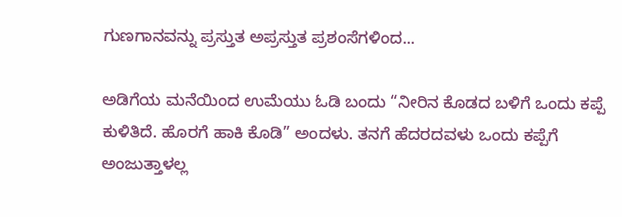ಗುಣಗಾನವನ್ನು ಪ್ರಸ್ತುತ ಅಪ್ರಸ್ತುತ ಪ್ರಶಂಸೆಗಳಿಂದ...

ಅಡಿಗೆಯ ಮನೆಯಿಂದ ಉಮೆಯು ಓಡಿ ಬಂದು “ನೀರಿನ ಕೊಡದ ಬಳಿಗೆ ಒಂದು ಕಪ್ಪೆ ಕುಳಿತಿದೆ. ಹೊರಗೆ ಹಾಕಿ ಕೊಡಿ” ಅಂದಳು. ತನಗೆ ಹೆದರದವಳು ಒಂದು ಕಪ್ಪೆಗೆ ಅಂಜುತ್ತಾಳಲ್ಲ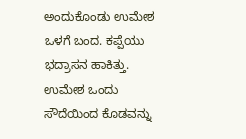ಅಂದುಕೊಂಡು ಉಮೇಶ ಒಳಗೆ ಬಂದ. ಕಪ್ಪೆಯು ಭದ್ರಾಸನ ಹಾಕಿತ್ತು. ಉಮೇಶ ಒಂದು ಸೌದೆಯಿಂದ ಕೊಡವನ್ನು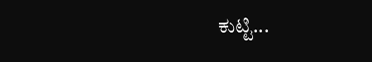ಕುಟ್ಟಿ...